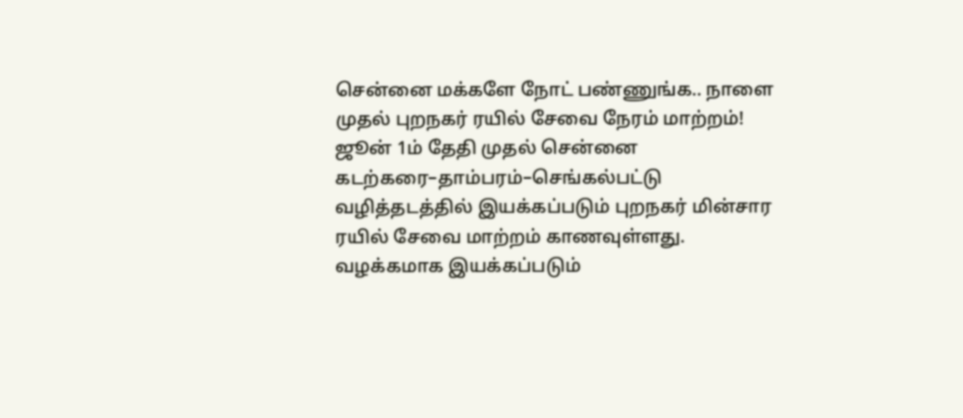சென்னை மக்களே நோட் பண்ணுங்க.. நாளை முதல் புறநகர் ரயில் சேவை நேரம் மாற்றம்!
ஜூன் 1ம் தேதி முதல் சென்னை கடற்கரை–தாம்பரம்–செங்கல்பட்டு வழித்தடத்தில் இயக்கப்படும் புறநகர் மின்சார ரயில் சேவை மாற்றம் காணவுள்ளது. வழக்கமாக இயக்கப்படும்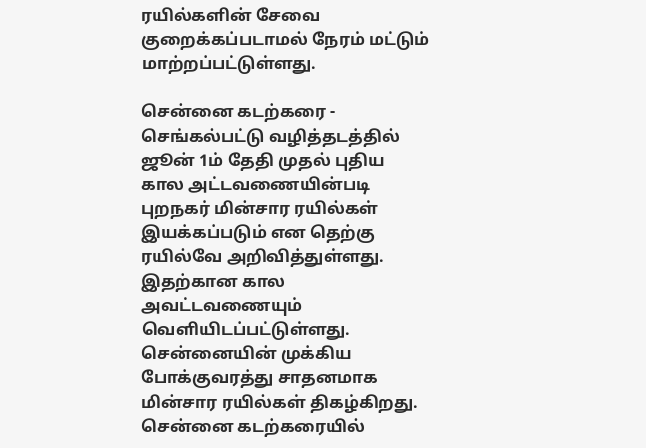ரயில்களின் சேவை குறைக்கப்படாமல் நேரம் மட்டும் மாற்றப்பட்டுள்ளது.

சென்னை கடற்கரை - செங்கல்பட்டு வழித்தடத்தில் ஜூன் 1ம் தேதி முதல் புதிய கால அட்டவணையின்படி புறநகர் மின்சார ரயில்கள் இயக்கப்படும் என தெற்கு ரயில்வே அறிவித்துள்ளது. இதற்கான கால அவட்டவணையும் வெளியிடப்பட்டுள்ளது.
சென்னையின் முக்கிய போக்குவரத்து சாதனமாக மின்சார ரயில்கள் திகழ்கிறது.
சென்னை கடற்கரையில்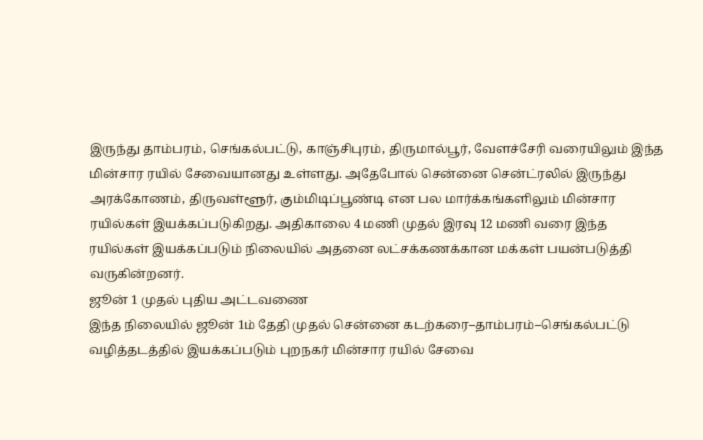இருந்து தாம்பரம், செங்கல்பட்டு, காஞ்சிபுரம், திருமால்பூர், வேளச்சேரி வரையிலும் இந்த மின்சார ரயில் சேவையானது உள்ளது. அதேபோல் சென்னை சென்ட்ரலில் இருந்து அரக்கோணம், திருவள்ளூர், கும்மிடிப்பூண்டி என பல மார்க்கங்களிலும் மின்சார ரயில்கள் இயக்கப்படுகிறது. அதிகாலை 4 மணி முதல் இரவு 12 மணி வரை இந்த ரயில்கள் இயக்கப்படும் நிலையில் அதனை லட்சக்கணக்கான மக்கள் பயன்படுத்தி வருகின்றனர்.
ஜூன் 1 முதல் புதிய அட்டவணை
இந்த நிலையில் ஜூன் 1ம் தேதி முதல் சென்னை கடற்கரை–தாம்பரம்–செங்கல்பட்டு வழித்தடத்தில் இயக்கப்படும் புறநகர் மின்சார ரயில் சேவை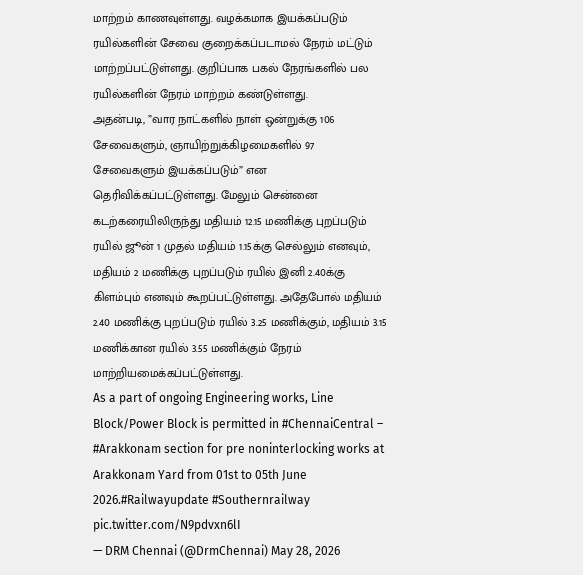மாற்றம் காணவுள்ளது. வழக்கமாக இயக்கப்படும் ரயில்களின் சேவை குறைக்கப்படாமல் நேரம் மட்டும் மாற்றப்பட்டுள்ளது. குறிப்பாக பகல் நேரங்களில் பல ரயில்களின் நேரம் மாற்றம் கண்டுள்ளது.
அதன்படி, ”வார நாட்களில் நாள் ஒன்றுக்கு 106 சேவைகளும், ஞாயிற்றுக்கிழமைகளில் 97 சேவைகளும் இயக்கப்படும்” என தெரிவிக்கப்பட்டுள்ளது. மேலும் சென்னை கடற்கரையிலிருந்து மதியம் 12.15 மணிக்கு புறப்படும் ரயில் ஜூன் 1 முதல் மதியம் 1.15க்கு செல்லும் எனவும், மதியம் 2 மணிக்கு புறப்படும் ரயில் இனி 2.40க்கு கிளம்பும் எனவும் கூறப்பட்டுள்ளது. அதேபோல் மதியம் 2.40 மணிக்கு புறப்படும் ரயில் 3.25 மணிக்கும், மதியம் 3.15 மணிக்கான ரயில் 3.55 மணிக்கும் நேரம் மாற்றியமைக்கப்பட்டுள்ளது.
As a part of ongoing Engineering works, Line Block/Power Block is permitted in #ChennaiCentral – #Arakkonam section for pre noninterlocking works at Arakkonam Yard from 01st to 05th June 2026.#Railwayupdate #Southernrailway pic.twitter.com/N9pdvxn6lI
— DRM Chennai (@DrmChennai) May 28, 2026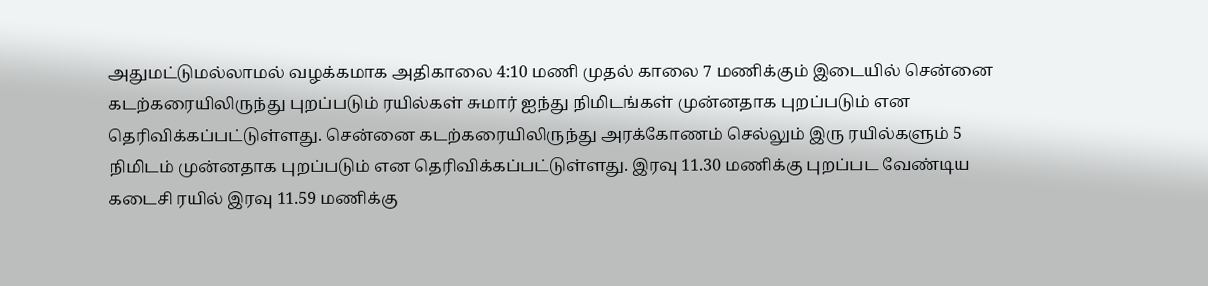அதுமட்டுமல்லாமல் வழக்கமாக அதிகாலை 4:10 மணி முதல் காலை 7 மணிக்கும் இடையில் சென்னை கடற்கரையிலிருந்து புறப்படும் ரயில்கள் சுமார் ஐந்து நிமிடங்கள் முன்னதாக புறப்படும் என தெரிவிக்கப்பட்டுள்ளது. சென்னை கடற்கரையிலிருந்து அரக்கோணம் செல்லும் இரு ரயில்களும் 5 நிமிடம் முன்னதாக புறப்படும் என தெரிவிக்கப்பட்டுள்ளது. இரவு 11.30 மணிக்கு புறப்பட வேண்டிய கடைசி ரயில் இரவு 11.59 மணிக்கு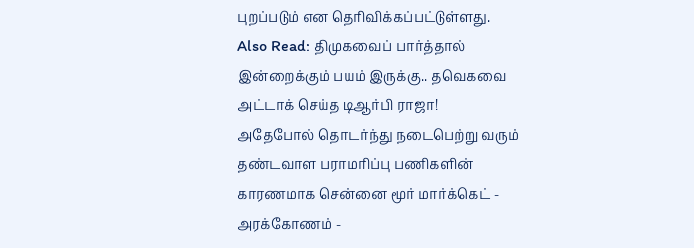புறப்படும் என தெரிவிக்கப்பட்டுள்ளது.
Also Read: திமுகவைப் பார்த்தால் இன்றைக்கும் பயம் இருக்கு.. தவெகவை அட்டாக் செய்த டிஆர்பி ராஜா!
அதேபோல் தொடர்ந்து நடைபெற்று வரும் தண்டவாள பராமரிப்பு பணிகளின் காரணமாக சென்னை மூர் மார்க்கெட் - அரக்கோணம் -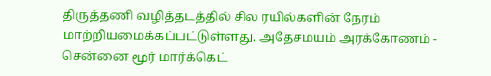திருத்தணி வழித்தடத்தில் சில ரயில்களின் நேரம் மாற்றியமைக்கப்பட்டுள்ளது. அதேசமயம் அரக்கோணம் - சென்னை மூர் மார்க்கெட்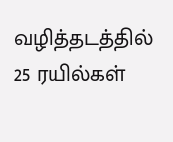வழித்தடத்தில் 25 ரயில்கள்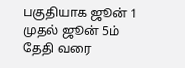பகுதியாக ஜூன் 1 முதல் ஜூன் 5ம் தேதி வரை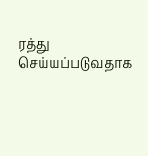ரத்து செய்யப்படுவதாக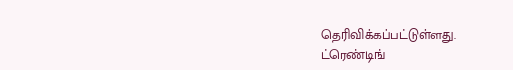தெரிவிக்கப்பட்டுள்ளது.
ட்ரெண்டிங்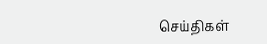செய்திகள்